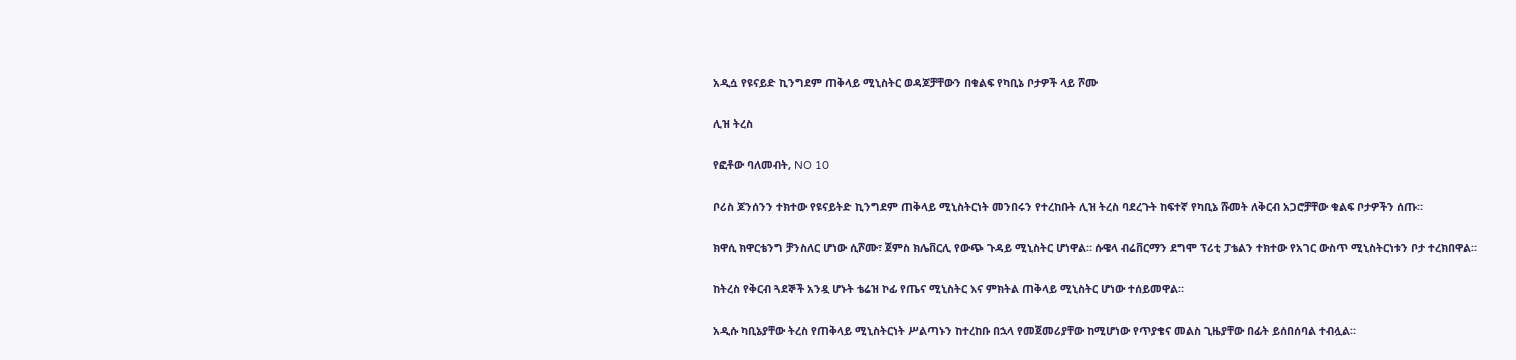አዲሷ የዩናይድ ኪንግደም ጠቅላይ ሚኒስትር ወዳጆቻቸውን በቁልፍ የካቢኔ ቦታዎች ላይ ሾሙ

ሊዝ ትረስ

የፎቶው ባለመብት, NO 10

ቦሪስ ጆንሰንን ተክተው የዩናይትድ ኪንግደም ጠቅላይ ሚኒስትርነት መንበሩን የተረከቡት ሊዝ ትረስ ባደረጉት ከፍተኛ የካቢኔ ሹመት ለቅርብ አጋሮቻቸው ቁልፍ ቦታዎችን ሰጡ።

ክዋሲ ክዋርቴንግ ቻንስለር ሆነው ሲሾሙ፣ ጀምስ ክሌቨርሊ የውጭ ጉዳይ ሚኒስትር ሆነዋል። ሱዌላ ብሬቨርማን ደግሞ ፕሪቲ ፓቴልን ተክተው የአገር ውስጥ ሚኒስትርነቱን ቦታ ተረክበዋል።

ከትረስ የቅርብ ጓደኞች አንዷ ሆኑት ቴሬዝ ኮፊ የጤና ሚኒስትር እና ምክትል ጠቅላይ ሚኒስትር ሆነው ተሰይመዋል።

አዲሱ ካቢኔያቸው ትረስ የጠቅላይ ሚኒስትርነት ሥልጣኑን ከተረከቡ በኋላ የመጀመሪያቸው ከሚሆነው የጥያቄና መልስ ጊዜያቸው በፊት ይሰበሰባል ተብሏል።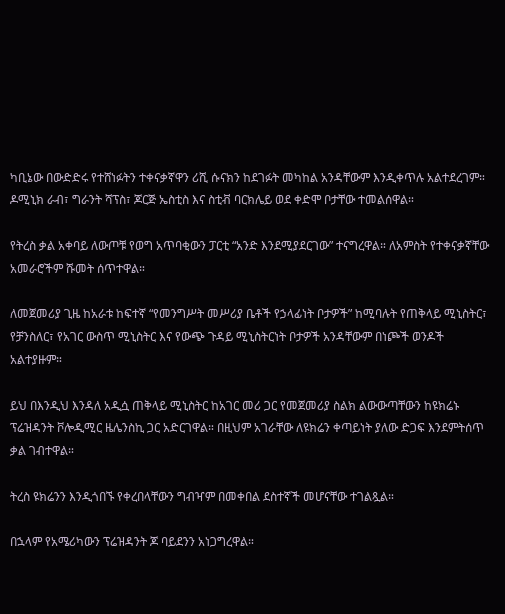ካቢኔው በውድድሩ የተሸነፉትን ተቀናቃኛዋን ሪሺ ሱናክን ከደገፉት መካከል አንዳቸውም እንዲቀጥሉ አልተደረገም። ዶሚኒክ ራብ፣ ግራንት ሻፕስ፣ ጆርጅ ኤስቲስ እና ስቲቭ ባርክሌይ ወደ ቀድሞ ቦታቸው ተመልሰዋል።

የትረስ ቃል አቀባይ ለውጦቹ የወግ አጥባቂውን ፓርቲ “አንድ እንደሚያደርገው” ተናግረዋል። ለአምስት የተቀናቃኛቸው አመራሮችም ሹመት ሰጥተዋል።

ለመጀመሪያ ጊዜ ከአራቱ ከፍተኛ “የመንግሥት መሥሪያ ቤቶች የኃላፊነት ቦታዎች” ከሚባሉት የጠቅላይ ሚኒስትር፣ የቻንስለር፣ የአገር ውስጥ ሚኒስትር እና የውጭ ጉዳይ ሚኒስትርነት ቦታዎች አንዳቸውም በነጮች ወንዶች አልተያዙም።

ይህ በእንዲህ እንዳለ አዲሷ ጠቅላይ ሚኒስትር ከአገር መሪ ጋር የመጀመሪያ ስልክ ልውውጣቸውን ከዩክሬኑ ፕሬዝዳንት ቮሎዲሚር ዜሌንስኪ ጋር አድርገዋል። በዚህም አገራቸው ለዩክሬን ቀጣይነት ያለው ድጋፍ እንደምትሰጥ ቃል ገብተዋል።

ትረስ ዩክሬንን እንዲጎበኙ የቀረበላቸውን ግብዣም በመቀበል ደስተኛች መሆናቸው ተገልጿል።

በኋላም የአሜሪካውን ፕሬዝዳንት ጆ ባይደንን አነጋግረዋል።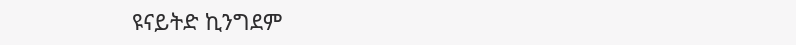ዩናይትድ ኪንግደም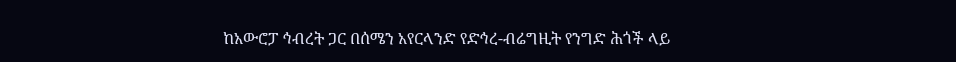ከአውሮፓ ኅብረት ጋር በሰሜን አየርላንድ የድኅረ-ብሬግዚት የንግድ ሕጎች ላይ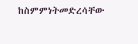ከስምምነትመድረሳቸው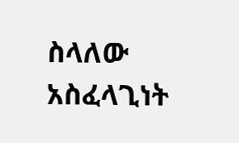ስላለው አስፈላጊነት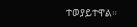ተወያይተዋል።